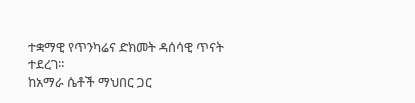ተቋማዊ የጥንካሬና ድክመት ዳሰሳዊ ጥናት ተደረገ።
ከአማራ ሴቶች ማህበር ጋር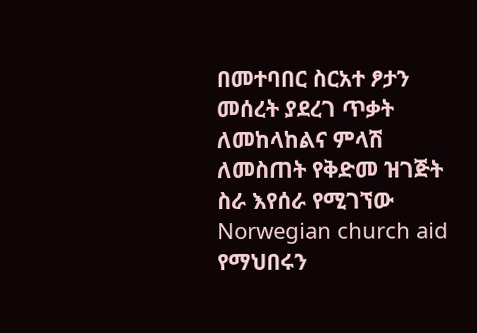በመተባበር ስርአተ ፆታን መሰረት ያደረገ ጥቃት ለመከላከልና ምላሽ ለመስጠት የቅድመ ዝገጅት ስራ እየሰራ የሚገኘው Norwegian church aid የማህበሩን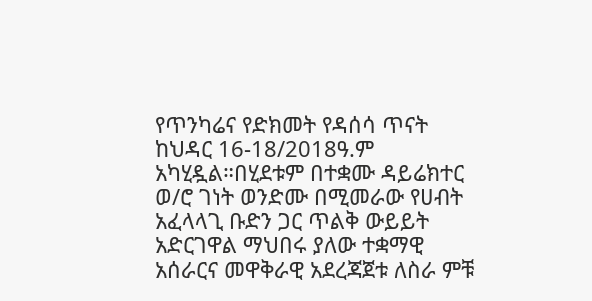የጥንካሬና የድክመት የዳሰሳ ጥናት ከህዳር 16-18/2018ዓ.ም አካሂዷል።በሂደቱም በተቋሙ ዳይሬክተር ወ/ሮ ገነት ወንድሙ በሚመራው የሀብት አፈላላጊ ቡድን ጋር ጥልቅ ውይይት አድርገዋል ማህበሩ ያለው ተቋማዊ አሰራርና መዋቅራዊ አደረጃጀቱ ለስራ ምቹ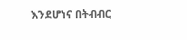እንደሆነና በትብብር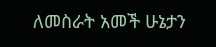ለመስራት አመች ሁኔታን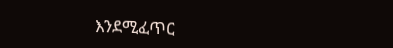እንደሚፈጥር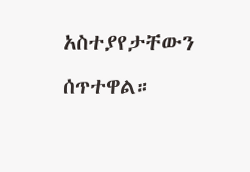አስተያየታቸውን ሰጥተዋል።